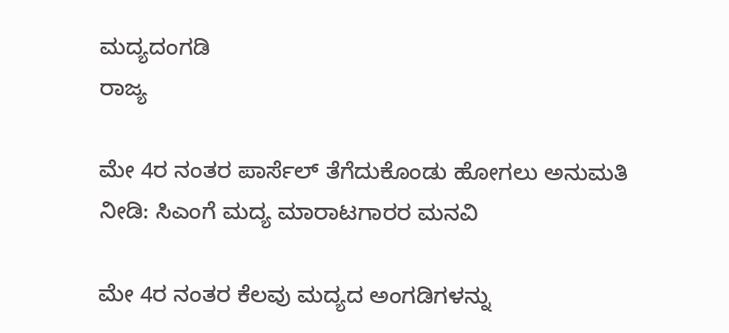ಮದ್ಯದಂಗಡಿ
ರಾಜ್ಯ

ಮೇ 4ರ ನಂತರ ಪಾರ್ಸೆಲ್ ತೆಗೆದುಕೊಂಡು ಹೋಗಲು ಅನುಮತಿ ನೀಡಿ: ಸಿಎಂಗೆ ಮದ್ಯ ಮಾರಾಟಗಾರರ ಮನವಿ

ಮೇ 4ರ ನಂತರ ಕೆಲವು ಮದ್ಯದ ಅಂಗಡಿಗಳನ್ನು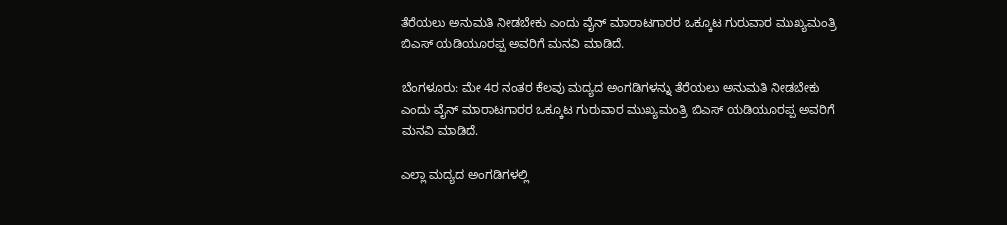ತೆರೆಯಲು ಅನುಮತಿ ನೀಡಬೇಕು ಎಂದು ವೈನ್ ಮಾರಾಟಗಾರರ ಒಕ್ಕೂಟ ಗುರುವಾರ ಮುಖ್ಯಮಂತ್ರಿ ಬಿಎಸ್ ಯಡಿಯೂರಪ್ಪ ಅವರಿಗೆ ಮನವಿ ಮಾಡಿದೆ.

ಬೆಂಗಳೂರು: ಮೇ 4ರ ನಂತರ ಕೆಲವು ಮದ್ಯದ ಅಂಗಡಿಗಳನ್ನು ತೆರೆಯಲು ಅನುಮತಿ ನೀಡಬೇಕು ಎಂದು ವೈನ್ ಮಾರಾಟಗಾರರ ಒಕ್ಕೂಟ ಗುರುವಾರ ಮುಖ್ಯಮಂತ್ರಿ ಬಿಎಸ್ ಯಡಿಯೂರಪ್ಪ ಅವರಿಗೆ ಮನವಿ ಮಾಡಿದೆ.

ಎಲ್ಲಾ ಮದ್ಯದ ಅಂಗಡಿಗಳಲ್ಲಿ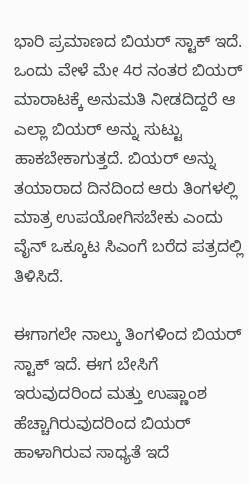ಭಾರಿ ಪ್ರಮಾಣದ ಬಿಯರ್ ಸ್ಟಾಕ್ ಇದೆ. ಒಂದು ವೇಳೆ ಮೇ 4ರ ನಂತರ ಬಿಯರ್ ಮಾರಾಟಕ್ಕೆ ಅನುಮತಿ ನೀಡದಿದ್ದರೆ ಆ ಎಲ್ಲಾ ಬಿಯರ್ ಅನ್ನು ಸುಟ್ಟು ಹಾಕಬೇಕಾಗುತ್ತದೆ. ಬಿಯರ್ ಅನ್ನು ತಯಾರಾದ ದಿನದಿಂದ ಆರು ತಿಂಗಳಲ್ಲಿ ಮಾತ್ರ ಉಪಯೋಗಿಸಬೇಕು ಎಂದು ವೈನ್ ಒಕ್ಕೂಟ ಸಿಎಂಗೆ ಬರೆದ ಪತ್ರದಲ್ಲಿ ತಿಳಿಸಿದೆ.

ಈಗಾಗಲೇ ನಾಲ್ಕು ತಿಂಗಳಿಂದ ಬಿಯರ್ ಸ್ಟಾಕ್ ಇದೆ. ಈಗ ಬೇಸಿಗೆ ಇರುವುದರಿಂದ ಮತ್ತು ಉಷ್ಣಾಂಶ ಹೆಚ್ಚಾಗಿರುವುದರಿಂದ ಬಿಯರ್ ಹಾಳಾಗಿರುವ ಸಾಧ್ಯತೆ ಇದೆ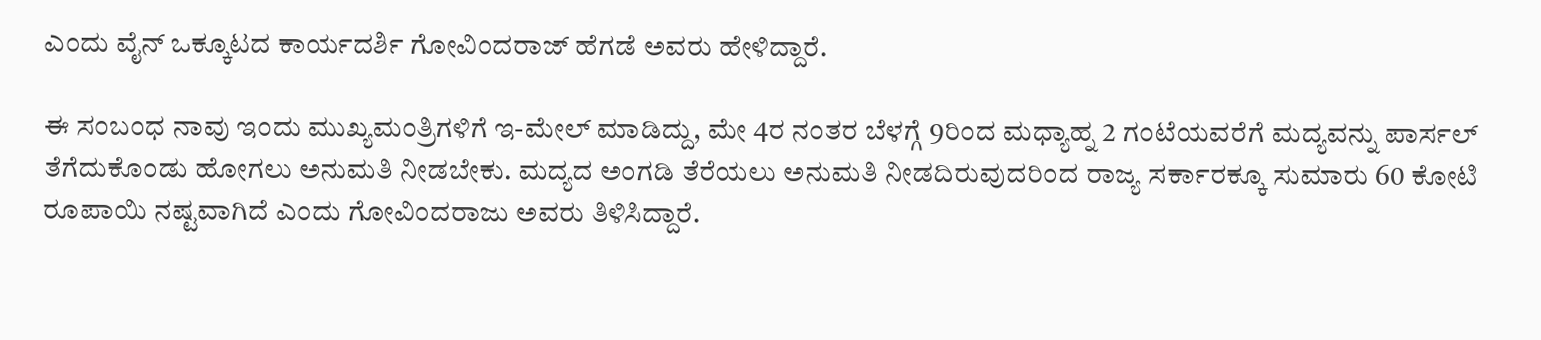ಎಂದು ವೈನ್ ಒಕ್ಕೂಟದ ಕಾರ್ಯದರ್ಶಿ ಗೋವಿಂದರಾಜ್ ಹೆಗಡೆ ಅವರು ಹೇಳಿದ್ದಾರೆ.

ಈ ಸಂಬಂಧ ನಾವು ಇಂದು ಮುಖ್ಯಮಂತ್ರಿಗಳಿಗೆ ಇ-ಮೇಲ್ ಮಾಡಿದ್ದು, ಮೇ 4ರ ನಂತರ ಬೆಳಗ್ಗೆ 9ರಿಂದ ಮಧ್ಯಾಹ್ನ 2 ಗಂಟೆಯವರೆಗೆ ಮದ್ಯವನ್ನು ಪಾರ್ಸಲ್ ತೆಗೆದುಕೊಂಡು ಹೋಗಲು ಅನುಮತಿ ನೀಡಬೇಕು. ಮದ್ಯದ ಅಂಗಡಿ ತೆರೆಯಲು ಅನುಮತಿ ನೀಡದಿರುವುದರಿಂದ ರಾಜ್ಯ ಸರ್ಕಾರಕ್ಕೂ ಸುಮಾರು 60 ಕೋಟಿ ರೂಪಾಯಿ ನಷ್ಟವಾಗಿದೆ ಎಂದು ಗೋವಿಂದರಾಜು ಅವರು ತಿಳಿಸಿದ್ದಾರೆ.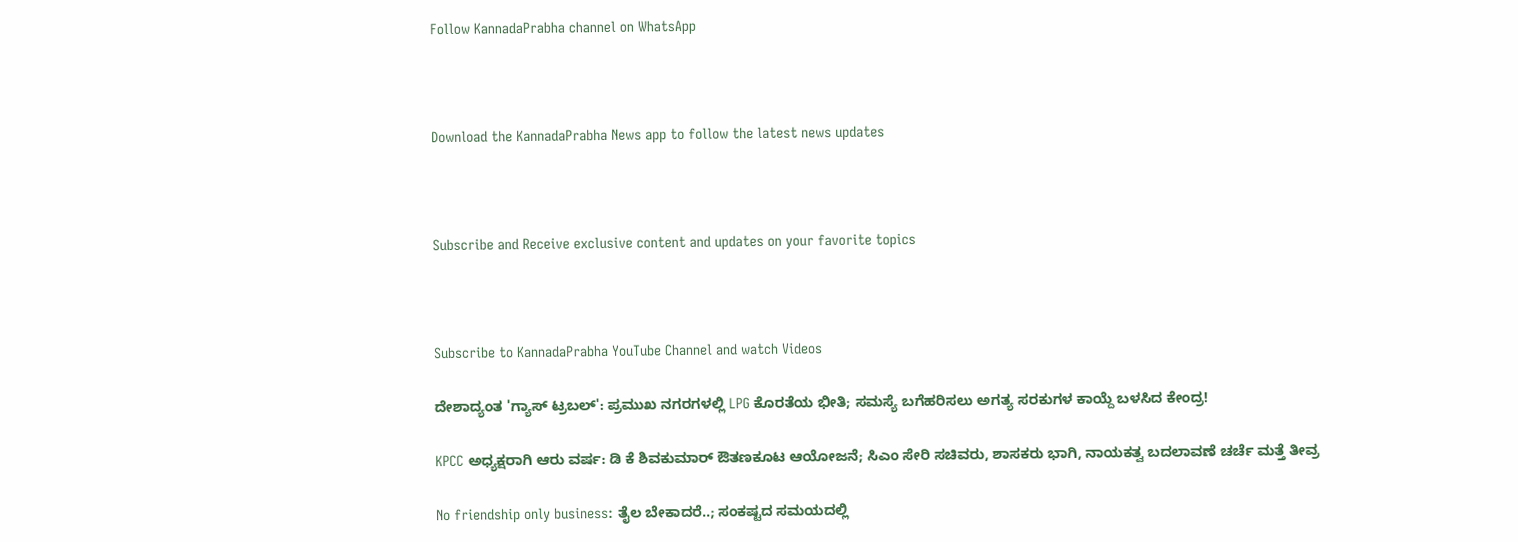Follow KannadaPrabha channel on WhatsApp



Download the KannadaPrabha News app to follow the latest news updates



Subscribe and Receive exclusive content and updates on your favorite topics



Subscribe to KannadaPrabha YouTube Channel and watch Videos

ದೇಶಾದ್ಯಂತ 'ಗ್ಯಾಸ್ ಟ್ರಬಲ್': ಪ್ರಮುಖ ನಗರಗಳಲ್ಲಿ LPG ಕೊರತೆಯ ಭೀತಿ; ಸಮಸ್ಯೆ ಬಗೆಹರಿಸಲು ಅಗತ್ಯ ಸರಕುಗಳ ಕಾಯ್ದೆ ಬಳಸಿದ ಕೇಂದ್ರ!

KPCC ಅಧ್ಯಕ್ಷರಾಗಿ ಆರು ವರ್ಷ: ಡಿ ಕೆ ಶಿವಕುಮಾರ್ ಔತಣಕೂಟ ಆಯೋಜನೆ; ಸಿಎಂ ಸೇರಿ ಸಚಿವರು, ಶಾಸಕರು ಭಾಗಿ, ನಾಯಕತ್ವ ಬದಲಾವಣೆ ಚರ್ಚೆ ಮತ್ತೆ ತೀವ್ರ

No friendship only business: ತೈಲ ಬೇಕಾದರೆ..; ಸಂಕಷ್ಟದ ಸಮಯದಲ್ಲಿ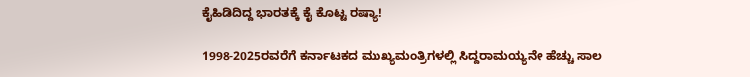ಕೈಹಿಡಿದಿದ್ದ ಭಾರತಕ್ಕೆ ಕೈ ಕೊಟ್ಟ ರಷ್ಯಾ!

1998-2025ರವರೆಗೆ ಕರ್ನಾಟಕದ ಮುಖ್ಯಮಂತ್ರಿಗಳಲ್ಲಿ ಸಿದ್ದರಾಮಯ್ಯನೇ ಹೆಚ್ಚು ಸಾಲ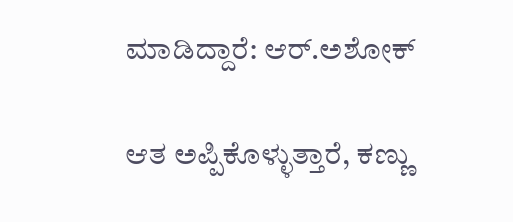ಮಾಡಿದ್ದಾರೆ: ಆರ್.ಅಶೋಕ್

ಆತ ಅಪ್ಪಿಕೊಳ್ಳುತ್ತಾರೆ, ಕಣ್ಣು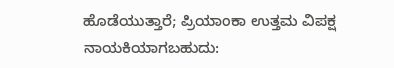ಹೊಡೆಯುತ್ತಾರೆ; ಪ್ರಿಯಾಂಕಾ ಉತ್ತಮ ವಿಪಕ್ಷ ನಾಯಕಿಯಾಗಬಹುದು: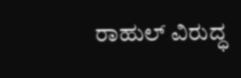ರಾಹುಲ್ ವಿರುದ್ಧ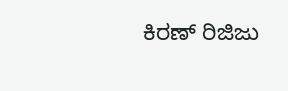ಕಿರಣ್ ರಿಜಿಜು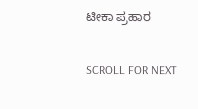ಟೀಕಾ ಪ್ರಹಾರ

SCROLL FOR NEXT